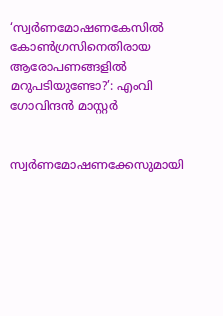‘സ്വർണമോഷണകേസിൽ കോൺഗ്രസിനെതിരായ ആരോപണങ്ങളിൽ മറുപടിയുണ്ടോ?’: എംവി ഗോവിന്ദൻ മാസ്റ്റർ


സ്വർണമോഷണക്കേസുമായി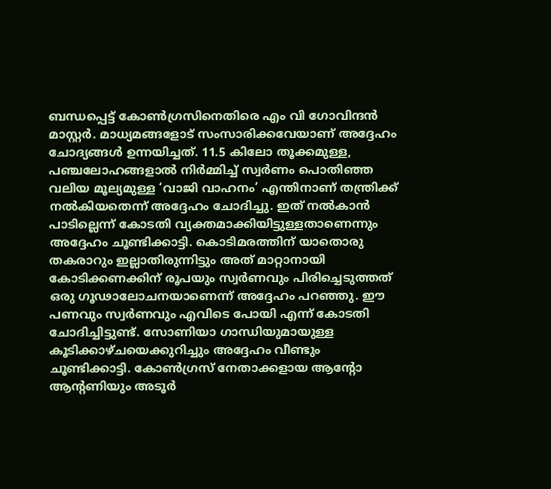ബന്ധപ്പെട്ട് കോൺഗ്രസിനെതിരെ എം വി ഗോവിന്ദൻ മാസ്റ്റർ. മാധ്യമങ്ങളോട് സംസാരിക്കവേയാണ് അദ്ദേഹം ചോദ്യങ്ങള്‍ ഉന്നയിച്ചത്. 11.5 കിലോ തൂക്കമുള്ള, പഞ്ചലോഹങ്ങളാൽ നിർമ്മിച്ച് സ്വർണം പൊതിഞ്ഞ വലിയ മൂല്യമുള്ള ‘വാജി വാഹനം’ എന്തിനാണ് തന്ത്രിക്ക് നൽകിയതെന്ന് അദ്ദേഹം ചോദിച്ചു. ഇത് നൽകാൻ പാടില്ലെന്ന് കോടതി വ്യക്തമാക്കിയിട്ടുള്ളതാണെന്നും അദ്ദേഹം ചൂണ്ടിക്കാട്ടി. കൊടിമരത്തിന് യാതൊരു തകരാറും ഇല്ലാതിരുന്നിട്ടും അത് മാറ്റാനായി കോടിക്കണക്കിന് രൂപയും സ്വർണവും പിരിച്ചെടുത്തത് ഒരു ഗൂഢാലോചനയാണെന്ന് അദ്ദേഹം പറഞ്ഞു. ഈ പണവും സ്വർണവും എവിടെ പോയി എന്ന് കോടതി ചോദിച്ചിട്ടുണ്ട്. സോണിയാ ഗാന്ധിയുമായുള്ള കൂടിക്കാഴ്ചയെക്കുറിച്ചും അദ്ദേഹം വീണ്ടും ചൂണ്ടിക്കാട്ടി. കോൺഗ്രസ് നേതാക്കളായ ആന്റോ ആന്റണിയും അടൂർ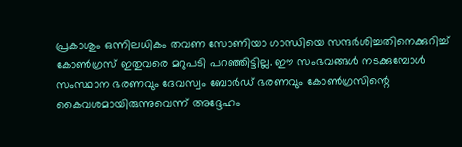പ്രകാശും ഒന്നിലധികം തവണ സോണിയാ ഗാന്ധിയെ സന്ദർശിച്ചതിനെക്കുറിച്ച് കോൺഗ്രസ് ഇതുവരെ മറുപടി പറഞ്ഞിട്ടില്ല. ഈ സംഭവങ്ങൾ നടക്കുമ്പോൾ സംസ്ഥാന ഭരണവും ദേവസ്വം ബോർഡ് ഭരണവും കോൺഗ്രസിന്റെ കൈവശമായിരുന്നുവെന്ന് അദ്ദേഹം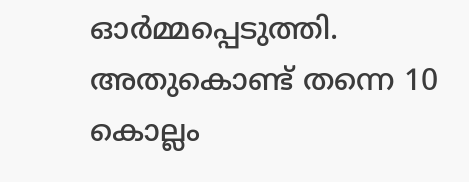ഓർമ്മപ്പെടുത്തി. അതുകൊണ്ട് തന്നെ 10 കൊല്ലം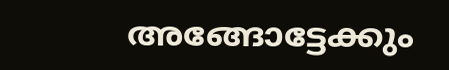അങ്ങോട്ടേക്കും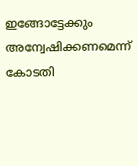ഇങ്ങോട്ടേക്കും അന്വേഷിക്കണമെന്ന് കോടതി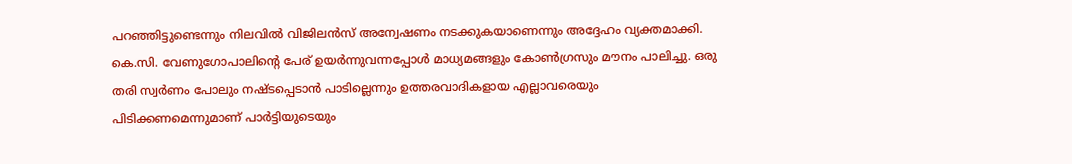പറഞ്ഞിട്ടുണ്ടെന്നും നിലവിൽ വിജിലൻസ് അന്വേഷണം നടക്കുകയാണെന്നും അദ്ദേഹം വ്യക്തമാക്കി. കെ.സി. വേണുഗോപാലിന്റെ പേര് ഉയർന്നുവന്നപ്പോൾ മാധ്യമങ്ങളും കോൺഗ്രസും മൗനം പാലിച്ചു. ഒരു തരി സ്വർണം പോലും നഷ്ടപ്പെടാൻ പാടില്ലെന്നും ഉത്തരവാദികളായ എല്ലാവരെയും പിടിക്കണമെന്നുമാണ് പാർട്ടിയുടെയും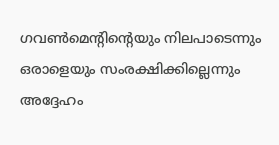ഗവൺമെന്റിന്റെയും നിലപാടെന്നും ഒരാളെയും സംരക്ഷിക്കില്ലെന്നും അദ്ദേഹം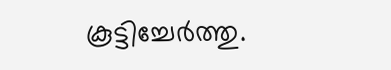കൂട്ടിച്ചേർത്തു.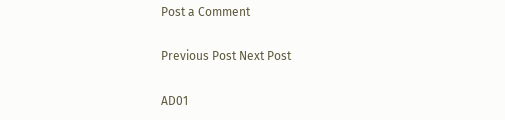Post a Comment

Previous Post Next Post

AD01